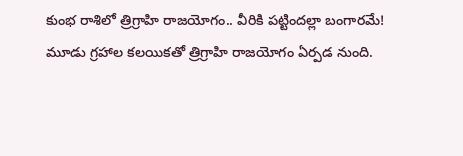కుంభ రాశిలో త్రిగ్రాహి రాజయోగం.. వీరికి పట్టిందల్లా బంగారమే!
మూడు గ్రహాల కలయికతో త్రిగ్రాహి రాజయోగం ఏర్పడ నుంది.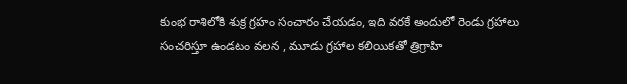కుంభ రాశిలోకి శుక్ర గ్రహం సంచారం చేయడం, ఇది వరకే అందులో రెండు గ్రహాలు సంచరిస్తూ ఉండటం వలన , మూడు గ్రహాల కలియికతో త్రిగ్రాహి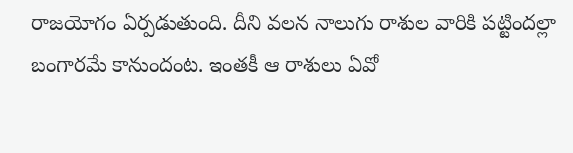రాజయోగం ఏర్పడుతుంది. దీని వలన నాలుగు రాశుల వారికి పట్టిందల్లా బంగారమే కానుందంట. ఇంతకీ ఆ రాశులు ఏవో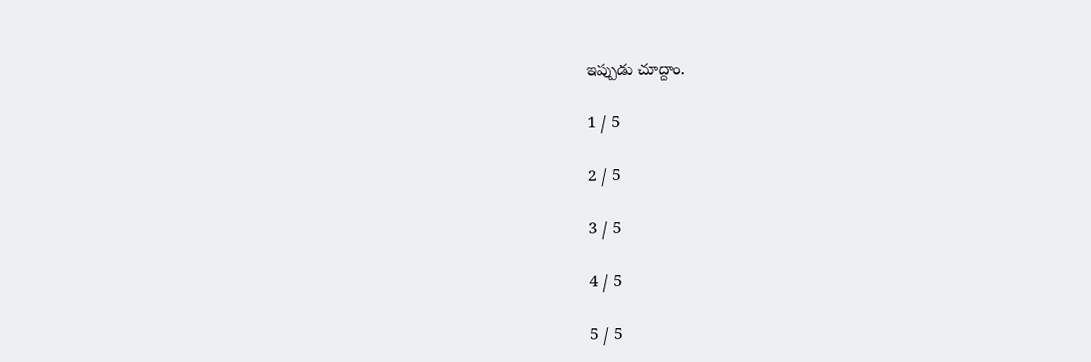ఇప్పుడు చూద్దాం.

1 / 5

2 / 5

3 / 5

4 / 5

5 / 5